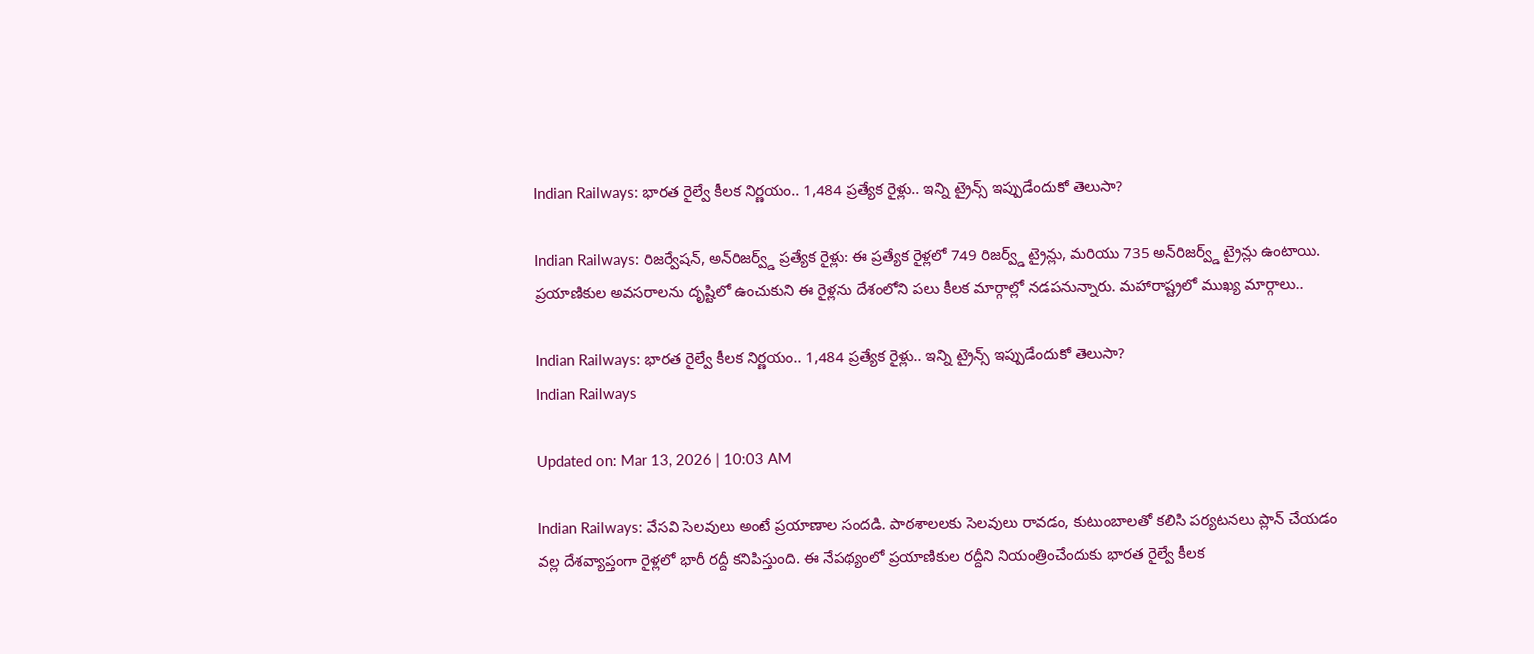Indian Railways: భారత రైల్వే కీలక నిర్ణయం.. 1,484 ప్రత్యేక రైళ్లు.. ఇన్ని ట్రైన్స్‌ ఇప్పుడేందుకో తెలుసా?

Indian Railways: రిజర్వేషన్, అన్‌రిజర్వ్డ్ ప్రత్యేక రైళ్లు: ఈ ప్రత్యేక రైళ్లలో 749 రిజర్వ్డ్ ట్రైన్లు, మరియు 735 అన్‌రిజర్వ్డ్ ట్రైన్లు ఉంటాయి. ప్రయాణికుల అవసరాలను దృష్టిలో ఉంచుకుని ఈ రైళ్లను దేశంలోని పలు కీలక మార్గాల్లో నడపనున్నారు. మహారాష్ట్రలో ముఖ్య మార్గాలు..

Indian Railways: భారత రైల్వే కీలక నిర్ణయం.. 1,484 ప్రత్యేక రైళ్లు.. ఇన్ని ట్రైన్స్‌ ఇప్పుడేందుకో తెలుసా?
Indian Railways

Updated on: Mar 13, 2026 | 10:03 AM

Indian Railways: వేసవి సెలవులు అంటే ప్రయాణాల సందడి. పాఠశాలలకు సెలవులు రావడం, కుటుంబాలతో కలిసి పర్యటనలు ప్లాన్ చేయడం వల్ల దేశవ్యాప్తంగా రైళ్లలో భారీ రద్దీ కనిపిస్తుంది. ఈ నేపథ్యంలో ప్రయాణికుల రద్దీని నియంత్రించేందుకు భారత రైల్వే కీలక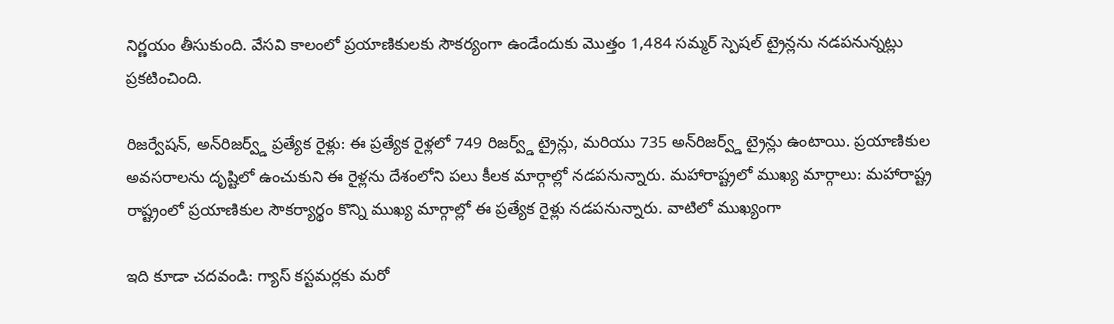నిర్ణయం తీసుకుంది. వేసవి కాలంలో ప్రయాణికులకు సౌకర్యంగా ఉండేందుకు మొత్తం 1,484 సమ్మర్ స్పెషల్ ట్రైన్లను నడపనున్నట్లు ప్రకటించింది.

రిజర్వేషన్, అన్‌రిజర్వ్డ్ ప్రత్యేక రైళ్లు: ఈ ప్రత్యేక రైళ్లలో 749 రిజర్వ్డ్ ట్రైన్లు, మరియు 735 అన్‌రిజర్వ్డ్ ట్రైన్లు ఉంటాయి. ప్రయాణికుల అవసరాలను దృష్టిలో ఉంచుకుని ఈ రైళ్లను దేశంలోని పలు కీలక మార్గాల్లో నడపనున్నారు. మహారాష్ట్రలో ముఖ్య మార్గాలు: మహారాష్ట్ర రాష్ట్రంలో ప్రయాణికుల సౌకర్యార్థం కొన్ని ముఖ్య మార్గాల్లో ఈ ప్రత్యేక రైళ్లు నడపనున్నారు. వాటిలో ముఖ్యంగా

ఇది కూడా చదవండి: గ్యాస్ కస్టమర్లకు మరో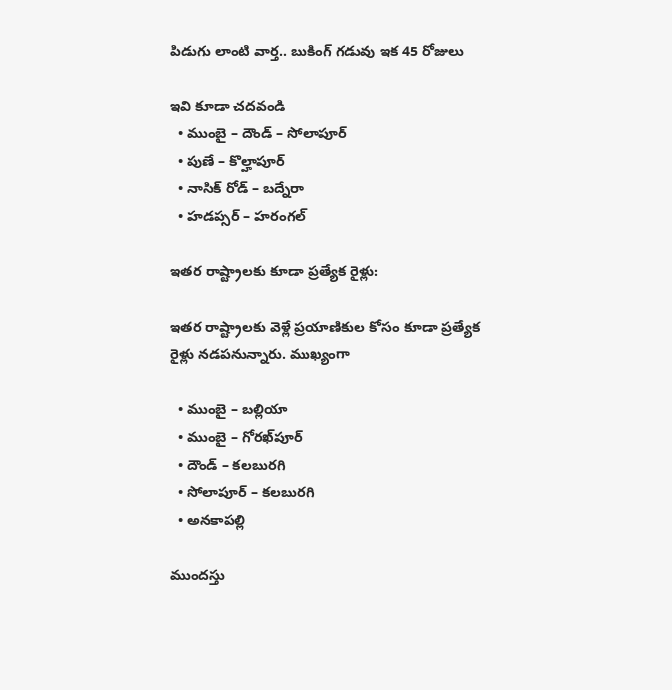పిడుగు లాంటి వార్త.. బుకింగ్ గడువు ఇక 45 రోజులు

ఇవి కూడా చదవండి
  • ముంబై – దౌండ్ – సోలాపూర్
  • పుణే – కొల్హాపూర్
  • నాసిక్ రోడ్ – బద్నేరా
  • హడప్సర్ – హరంగల్

ఇతర రాష్ట్రాలకు కూడా ప్రత్యేక రైళ్లు:

ఇతర రాష్ట్రాలకు వెళ్లే ప్రయాణికుల కోసం కూడా ప్రత్యేక రైళ్లు నడపనున్నారు. ముఖ్యంగా

  • ముంబై – బల్లియా
  • ముంబై – గోరఖ్‌పూర్
  • దౌండ్ – కలబురగి
  • సోలాపూర్ – కలబురగి
  • అనకాపల్లి

ముందస్తు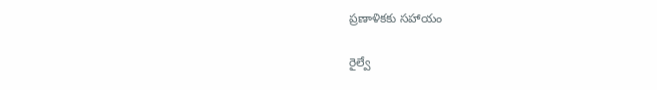ప్రణాళికకు సహాయం

రైల్వే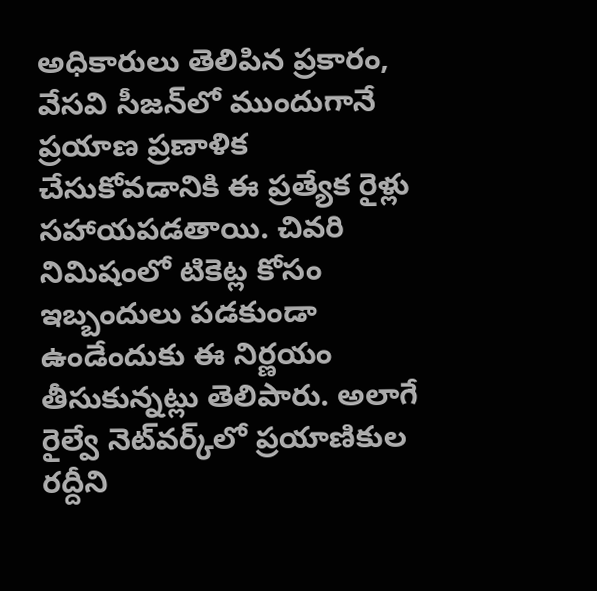అధికారులు తెలిపిన ప్రకారం, వేసవి సీజన్‌లో ముందుగానే ప్రయాణ ప్రణాళిక చేసుకోవడానికి ఈ ప్రత్యేక రైళ్లు సహాయపడతాయి. చివరి నిమిషంలో టికెట్ల కోసం ఇబ్బందులు పడకుండా ఉండేందుకు ఈ నిర్ణయం తీసుకున్నట్లు తెలిపారు. అలాగే రైల్వే నెట్‌వర్క్‌లో ప్రయాణికుల రద్దీని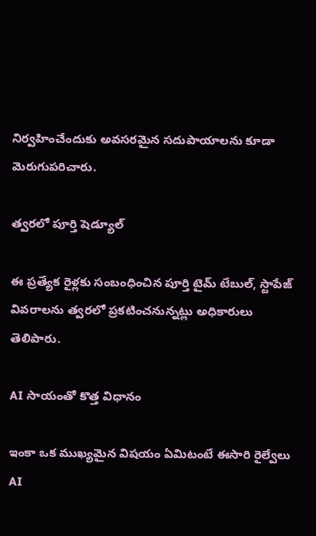నిర్వహించేందుకు అవసరమైన సదుపాయాలను కూడా మెరుగుపరిచారు.

త్వరలో పూర్తి షెడ్యూల్

ఈ ప్రత్యేక రైళ్లకు సంబంధించిన పూర్తి టైమ్ టేబుల్, స్టాపేజ్ వివరాలను త్వరలో ప్రకటించనున్నట్లు అధికారులు తెలిపారు.

AI సాయంతో కొత్త విధానం

ఇంకా ఒక ముఖ్యమైన విషయం ఏమిటంటే ఈసారి రైల్వేలు AI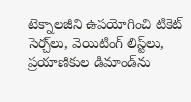టెక్నాలజీని ఉపయోగించి టికెట్ సెర్చ్‌లు, వెయిటింగ్ లిస్ట్‌లు, ప్రయాణికుల డిమాండ్‌ను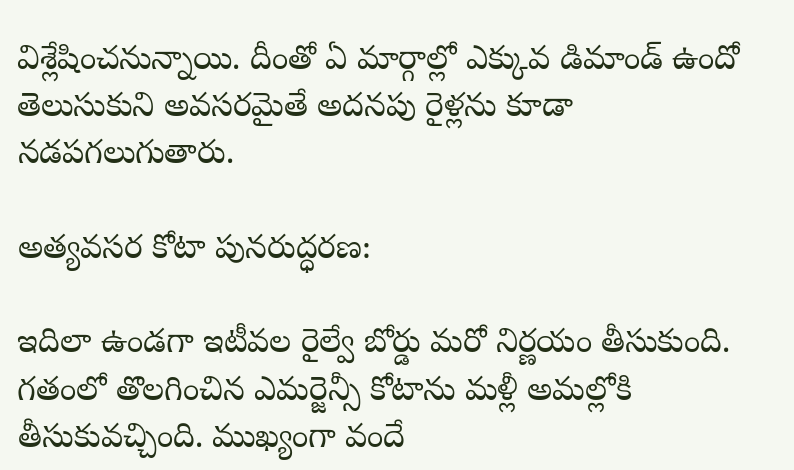విశ్లేషించనున్నాయి. దీంతో ఏ మార్గాల్లో ఎక్కువ డిమాండ్ ఉందో తెలుసుకుని అవసరమైతే అదనపు రైళ్లను కూడా నడపగలుగుతారు.

అత్యవసర కోటా పునరుద్ధరణ:

ఇదిలా ఉండగా ఇటీవల రైల్వే బోర్డు మరో నిర్ణయం తీసుకుంది. గతంలో తొలగించిన ఎమర్జెన్సీ కోటాను మళ్లీ అమల్లోకి తీసుకువచ్చింది. ముఖ్యంగా వందే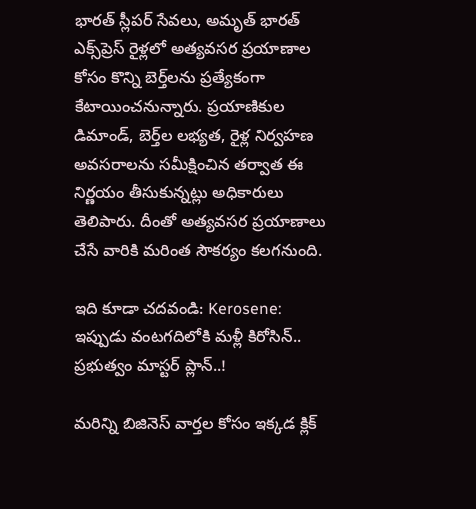భారత్‌ స్లీపర్‌ సేవలు, అమృత్‌ భారత్‌ ఎక్స్‌ప్రెస్‌ రైళ్లలో అత్యవసర ప్రయాణాల కోసం కొన్ని బెర్త్‌లను ప్రత్యేకంగా కేటాయించనున్నారు. ప్రయాణికుల డిమాండ్, బెర్త్‌ల లభ్యత, రైళ్ల నిర్వహణ అవసరాలను సమీక్షించిన తర్వాత ఈ నిర్ణయం తీసుకున్నట్లు అధికారులు తెలిపారు. దీంతో అత్యవసర ప్రయాణాలు చేసే వారికి మరింత సౌకర్యం కలగనుంది.

ఇది కూడా చదవండి: Kerosene: ఇప్పుడు వంటగదిలోకి మళ్లీ కిరోసిన్‌.. ప్రభుత్వం మాస్టర్‌ ప్లాన్‌..!

మరిన్ని బిజినెస్ వార్తల కోసం ఇక్కడ క్లిక్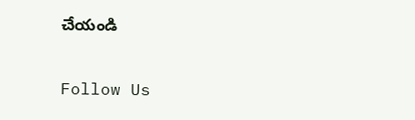చేయండి

Follow Us